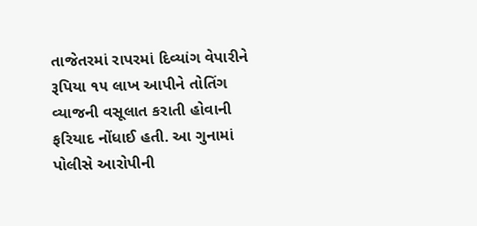તાજેતરમાં રાપરમાં દિવ્યાંગ વેપારીને રૂપિયા ૧૫ લાખ આપીને તોતિંગ વ્યાજની વસૂલાત કરાતી હોવાની ફરિયાદ નોંધાઈ હતી. આ ગુનામાં પોલીસે આરોપીની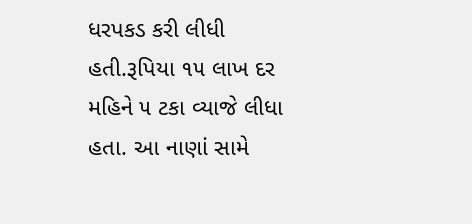ધરપકડ કરી લીધી હતી.રૂપિયા ૧૫ લાખ દર મહિને ૫ ટકા વ્યાજે લીધા હતા. આ નાણાં સામે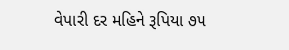વેપારી દર મહિને રૂપિયા ૭૫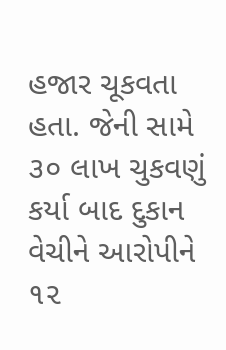હજાર ચૂકવતા હતા. જેની સામે ૩૦ લાખ ચુકવણું કર્યા બાદ દુકાન વેચીને આરોપીને ૧૨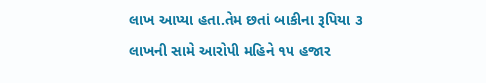લાખ આપ્યા હતા.તેમ છતાં બાકીના રૂપિયા ૩ લાખની સામે આરોપી મહિને ૧૫ હજાર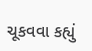ચૂકવવા કહ્યું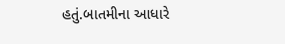હતું.બાતમીના આધારે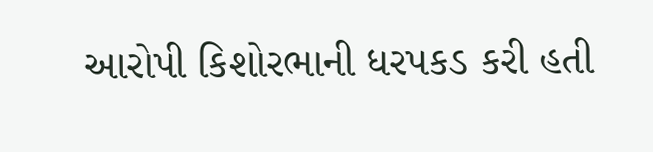આરોપી કિશોરભાની ધરપકડ કરી હતી